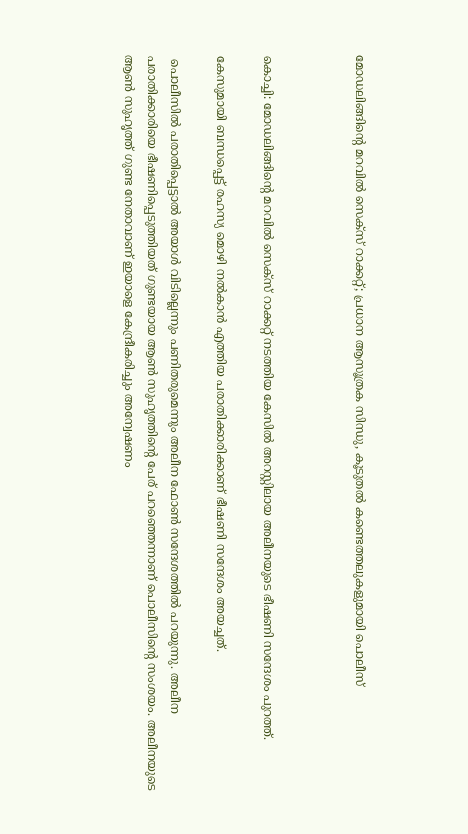മോഡലിങ്ങിന്റെ മറവില്‍ സെക്സ് റാക്കറ്റ്; പ്രധാന ആസൂത്രക സിന്ധു, കൂടുതല്‍ കണ്ടെത്തലുകളുമായി പൊലീസ്



കൊച്ചി: മോഡലിങ്ങിന്റെ മറവില്‍ സെക്സ് റാക്കറ്റ് നടത്തിയ കേസില്‍ അറസ്റ്റിലായ അലീനയുടെ ഭീഷണി സന്ദേശം പുറത്ത്.

കേസുമായി ബന്ധപ്പെട്ട് രഹസ്യ മൊഴി നല്‍കാൻ എത്തിയ പരാതിക്കാരിക്കാണ് ഭീഷണി സന്ദേശം അയച്ചത്.

 പൊലീസില്‍ പരാതിപ്പെട്ടാല്‍ അയാള്‍ വിടില്ലെന്നും പണിതരുമെന്നും അലീന ഫോണ്‍ സന്ദേശത്തില്‍ പറയുന്നു. അലീന പരാതിക്കാരിയെ ഭീഷണിപ്പെടുത്തിയത് ഗുണ്ടയായ ആണ്‍ സുഹൃത്തിന്റെ പേര് പറഞ്ഞെന്നാണ് പൊലീസിന്റെ സംശയം. അലീനയുടെ ആണ്‍ സുഹൃത്ത് ഗുണ്ട നേതാവാണ് ഇയാളെ കേന്ദ്രീകരിച്ചും അന്വേഷണം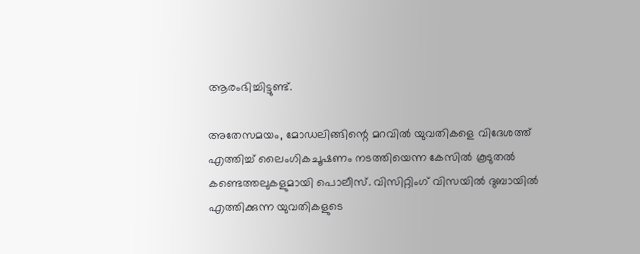ആരംഭിച്ചിട്ടുണ്ട്.

അതേസമയം, മോഡലിങ്ങിന്റെ മറവില്‍ യുവതികളെ വിദേശത്ത് എത്തിച്ച്‌ ലൈംഗികചൂഷണം നടത്തിയെന്ന കേസില്‍ കൂടുതല്‍ കണ്ടെത്തലുകളുമായി പൊലീസ്. വിസിറ്റിംഗ് വിസയില്‍ ദുബായില്‍ എത്തിക്കുന്ന യുവതികളുടെ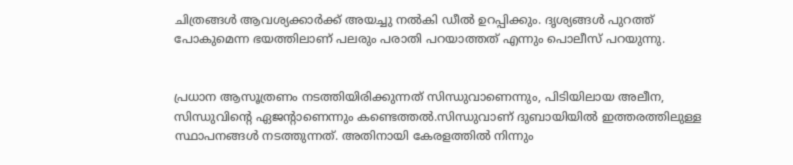ചിത്രങ്ങള്‍ ആവശ്യക്കാർക്ക് അയച്ചു നല്‍കി ഡീല്‍ ഉറപ്പിക്കും. ദൃശ്യങ്ങള്‍ പുറത്ത് പോകുമെന്ന ഭയത്തിലാണ് പലരും പരാതി പറയാത്തത് എന്നും പൊലീസ് പറയുന്നു.


പ്രധാന ആസൂത്രണം നടത്തിയിരിക്കുന്നത് സിന്ധുവാണെന്നും, പിടിയിലായ അലീന, സിന്ധുവിന്റെ ഏജന്റാണെന്നും കണ്ടെത്തല്‍.സിന്ധുവാണ് ദുബായിയില്‍ ഇത്തരത്തിലുള്ള സ്ഥാപനങ്ങള്‍ നടത്തുന്നത്. അതിനായി കേരളത്തില്‍ നിന്നും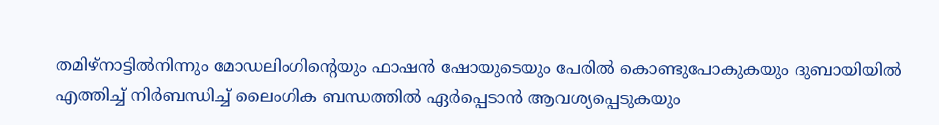തമിഴ്നാട്ടില്‍നിന്നും മോഡലിംഗിന്റെയും ഫാഷൻ ഷോയുടെയും പേരില്‍ കൊണ്ടുപോകുകയും ദുബായിയില്‍ എത്തിച്ച്‌ നിർബന്ധിച്ച്‌ ലൈംഗിക ബന്ധത്തില്‍ ഏർപ്പെടാൻ ആവശ്യപ്പെടുകയും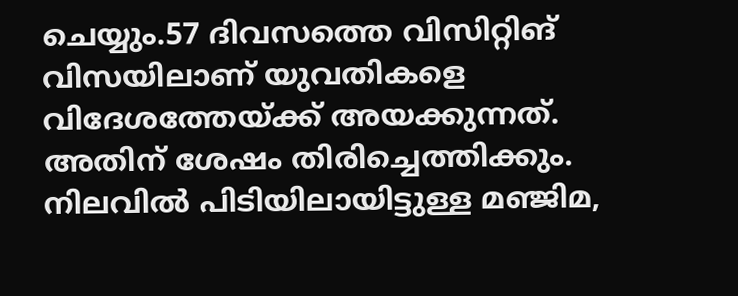ചെയ്യും.57 ദിവസത്തെ വിസിറ്റിങ് വിസയിലാണ് യുവതികളെ വിദേശത്തേയ്ക്ക് അയക്കുന്നത്. അതിന് ശേഷം തിരിച്ചെത്തിക്കും. നിലവില്‍ പിടിയിലായിട്ടുള്ള മഞ്ജിമ,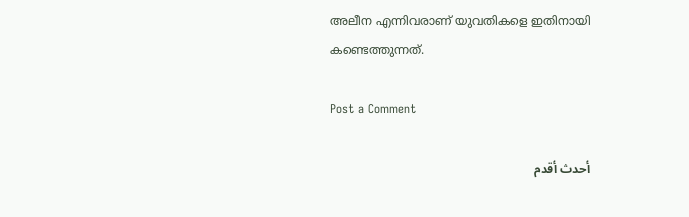അലീന എന്നിവരാണ് യുവതികളെ ഇതിനായി കണ്ടെത്തുന്നത്.

Post a Comment

أحدث أقدم